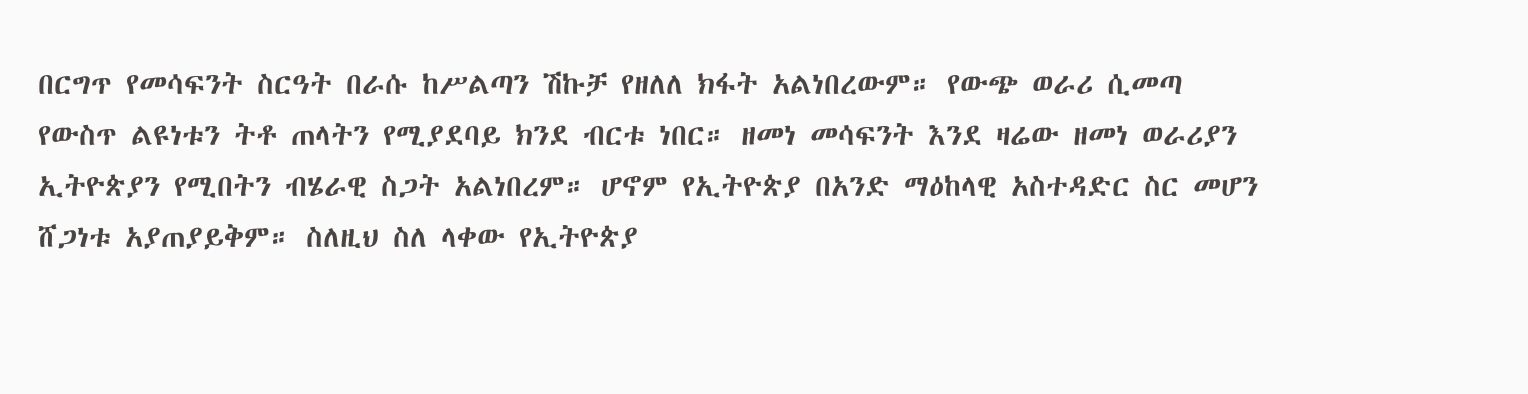በርግጥ የመሳፍንት ስርዓት በራሱ ከሥልጣን ሽኩቻ የዘለለ ክፋት አልነበረውም። የውጭ ወራሪ ሲመጣ የውስጥ ልዩነቱን ትቶ ጠላትን የሚያደባይ ክንደ ብርቱ ነበር። ዘመነ መሳፍንት እንደ ዛሬው ዘመነ ወራሪያን ኢትዮጵያን የሚበትን ብሄራዊ ስጋት አልነበረም። ሆኖም የኢትዮጵያ በአንድ ማዕከላዊ አስተዳድር ስር መሆን ሸጋነቱ አያጠያይቅም። ስለዚህ ስለ ላቀው የኢትዮጵያ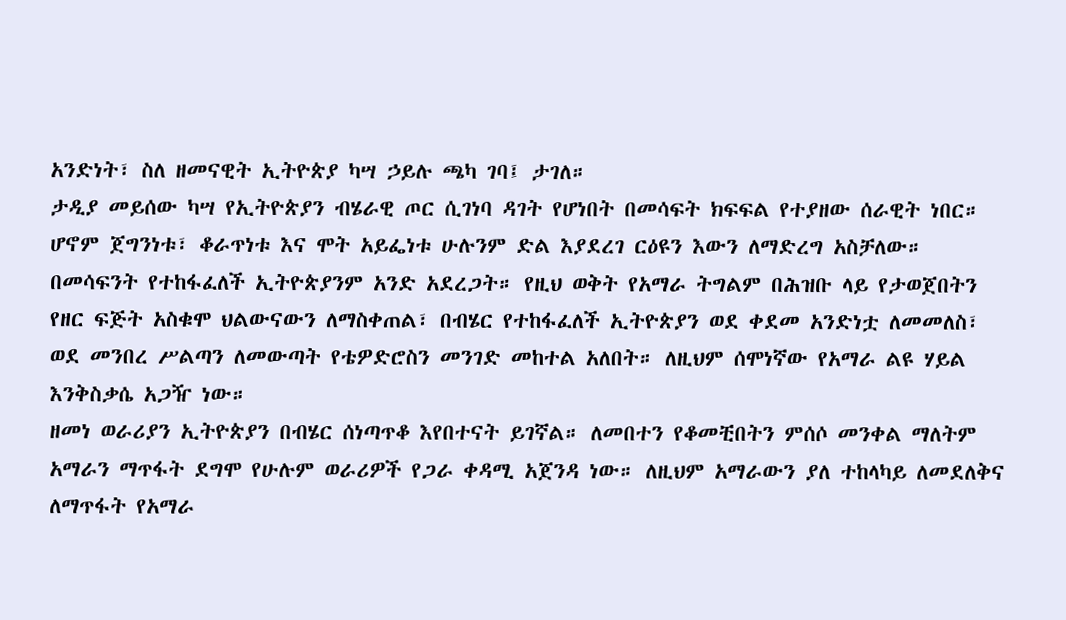አንድነት፣ ስለ ዘመናዊት ኢትዮጵያ ካሣ ኃይሉ ጫካ ገባ፤ ታገለ።
ታዲያ መይሰው ካሣ የኢትዮጵያን ብሄራዊ ጦር ሲገነባ ዳገት የሆነበት በመሳፍት ክፍፍል የተያዘው ሰራዊት ነበር። ሆኖም ጀግንነቱ፣ ቆራጥነቱ እና ሞት አይፌነቱ ሁሉንም ድል እያደረገ ርዕዩን እውን ለማድረግ አስቻለው። በመሳፍንት የተከፋፈለች ኢትዮጵያንም አንድ አደረጋት። የዚህ ወቅት የአማራ ትግልም በሕዝቡ ላይ የታወጀበትን የዘር ፍጅት አስቁሞ ህልውናውን ለማስቀጠል፣ በብሄር የተከፋፈለች ኢትዮጵያን ወደ ቀደመ አንድነቷ ለመመለስ፣ ወደ መንበረ ሥልጣን ለመውጣት የቴዎድሮስን መንገድ መከተል አለበት። ለዚህም ሰሞነኛው የአማራ ልዩ ሃይል እንቅስቃሴ አጋዥ ነው።
ዘመነ ወራሪያን ኢትዮጵያን በብሄር ሰነጣጥቆ እየበተናት ይገኛል። ለመበተን የቆመቺበትን ምሰሶ መንቀል ማለትም አማራን ማጥፋት ደግሞ የሁሉም ወራሪዎች የጋራ ቀዳሚ አጀንዳ ነው። ለዚህም አማራውን ያለ ተከላካይ ለመደለቅና ለማጥፋት የአማራ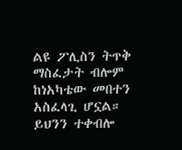ልዩ ፖሊስን ትጥቅ ማስፈታት ብሎም ከነአካቴው መበተን አስፈላጊ ሆኗል። ይህንን ተቀብሎ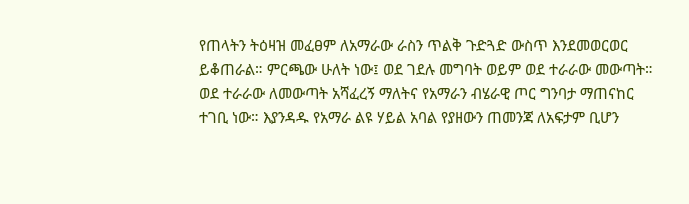የጠላትን ትዕዛዝ መፈፀም ለአማራው ራስን ጥልቅ ጉድጓድ ውስጥ እንደመወርወር ይቆጠራል። ምርጫው ሁለት ነው፤ ወደ ገደሉ መግባት ወይም ወደ ተራራው መውጣት።
ወደ ተራራው ለመውጣት አሻፈረኝ ማለትና የአማራን ብሄራዊ ጦር ግንባታ ማጠናከር ተገቢ ነው። እያንዳዱ የአማራ ልዩ ሃይል አባል የያዘውን ጠመንጃ ለአፍታም ቢሆን